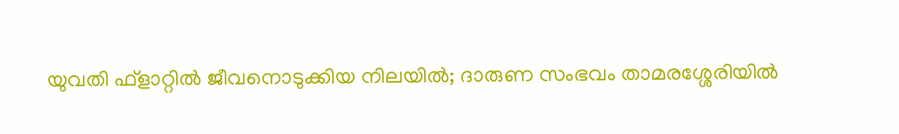യുവതി ഫ്ളാറ്റിൽ ജീവനൊടുക്കിയ നിലയിൽ; ദാരുണ സംഭവം താമരശ്ശേരിയിൽ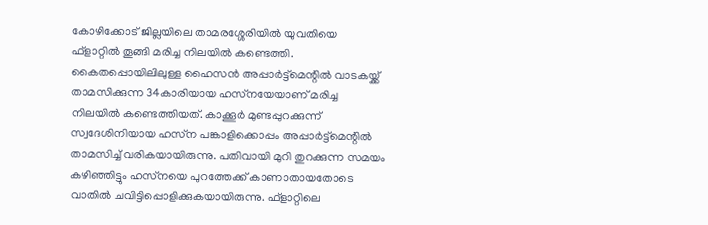കോഴിക്കോട് ജില്ലയിലെ താമരശ്ശേരിയില്‍ യുവതിയെ ഫ്‌ളാറ്റില്‍ തൂങ്ങി മരിച്ച നിലയില്‍ കണ്ടെത്തി. കൈതപ്പൊയിലിലുള്ള ഹൈസന്‍ അപ്പാര്‍ട്ട്‌മെന്റില്‍ വാടകയ്ക്ക് താമസിക്കുന്ന 34കാരിയായ ഹസ്‌നയേയാണ് മരിച്ച നിലയില്‍ കണ്ടെത്തിയത്. കാക്കൂര്‍ മുണ്ടപ്പുറക്കുന്ന് സ്വദേശിനിയായ ഹസ്‌ന പങ്കാളിക്കൊപ്പം അപ്പാര്‍ട്ട്‌മെന്റില്‍ താമസിച്ച് വരികയായിരുന്നു. പതിവായി മുറി തുറക്കുന്ന സമയം കഴിഞ്ഞിട്ടും ഹസ്‌നയെ പുറത്തേക്ക് കാണാതായതോടെ വാതില്‍ ചവിട്ടിപ്പൊളിക്കുകയായിരുന്നു. ഫ്‌ളാറ്റിലെ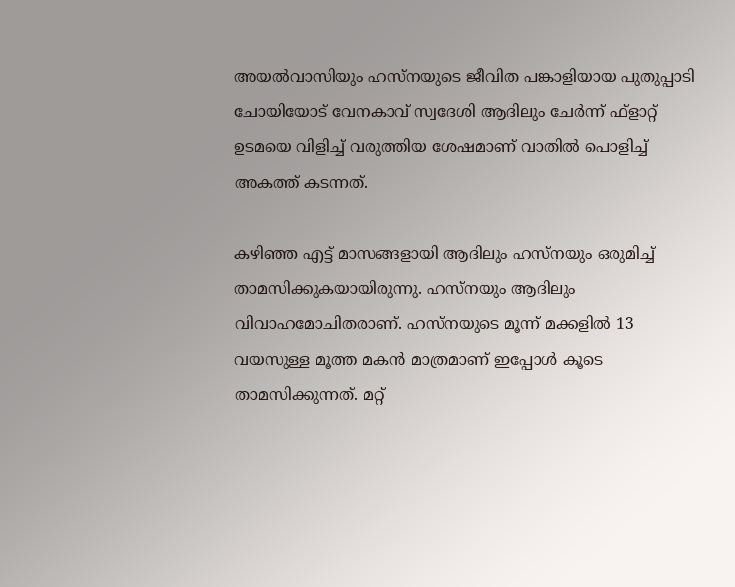അയല്‍വാസിയും ഹസ്‌നയുടെ ജീവിത പങ്കാളിയായ പുതുപ്പാടി ചോയിയോട് വേനകാവ് സ്വദേശി ആദിലും ചേര്‍ന്ന് ഫ്‌ളാറ്റ് ഉടമയെ വിളിച്ച് വരുത്തിയ ശേഷമാണ് വാതില്‍ പൊളിച്ച് അകത്ത് കടന്നത്.

കഴിഞ്ഞ എട്ട് മാസങ്ങളായി ആദിലും ഹസ്‌നയും ഒരുമിച്ച് താമസിക്കുകയായിരുന്നു. ഹസ്‌നയും ആദിലും വിവാഹമോചിതരാണ്. ഹസ്‌നയുടെ മൂന്ന് മക്കളില്‍ 13 വയസുള്ള മൂത്ത മകന്‍ മാത്രമാണ് ഇപ്പോള്‍ കൂടെ താമസിക്കുന്നത്. മറ്റ്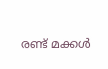രണ്ട് മക്കള്‍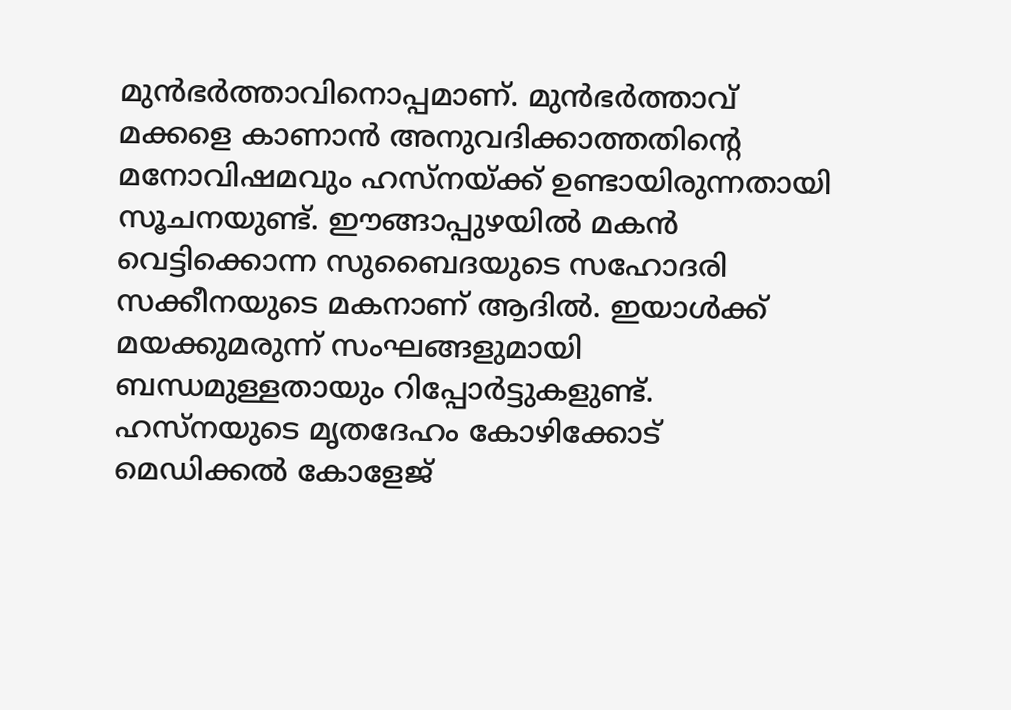മുന്‍ഭര്‍ത്താവിനൊപ്പമാണ്. മുന്‍ഭര്‍ത്താവ് മക്കളെ കാണാന്‍ അനുവദിക്കാത്തതിന്റെ മനോവിഷമവും ഹസ്‌നയ്ക്ക് ഉണ്ടായിരുന്നതായി സൂചനയുണ്ട്. ഈങ്ങാപ്പുഴയില്‍ മകന്‍ വെട്ടിക്കൊന്ന സുബൈദയുടെ സഹോദരി സക്കീനയുടെ മകനാണ് ആദില്‍. ഇയാള്‍ക്ക് മയക്കുമരുന്ന് സംഘങ്ങളുമായി ബന്ധമുള്ളതായും റിപ്പോര്‍ട്ടുകളുണ്ട്. ഹസ്‌നയുടെ മൃതദേഹം കോഴിക്കോട് മെഡിക്കല്‍ കോളേജ്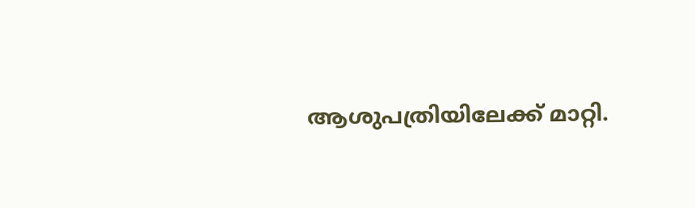ആശുപത്രിയിലേക്ക് മാറ്റി.